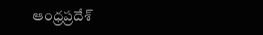ఆంధ్రప్రదేశ్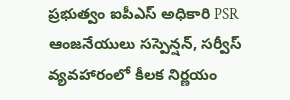ప్రభుత్వం ఐపీఎస్ అధికారి PSR ఆంజనేయులు సస్పెన్షన్, సర్వీస్ వ్యవహారంలో కీలక నిర్ణయం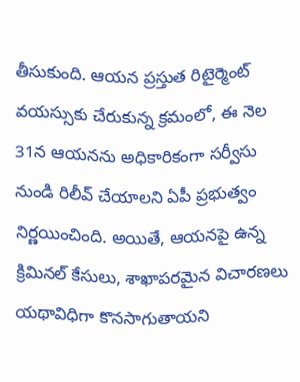తీసుకుంది. ఆయన ప్రస్తుత రిటైర్మెంట్ వయస్సుకు చేరుకున్న క్రమంలో, ఈ నెల 31న ఆయనను అధికారికంగా సర్వీసు నుండి రిలీవ్ చేయాలని ఏపీ ప్రభుత్వం నిర్ణయించింది. అయితే, ఆయనపై ఉన్న క్రిమినల్ కేసులు, శాఖాపరమైన విచారణలు యథావిధిగా కొనసాగుతాయని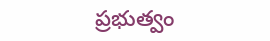ప్రభుత్వం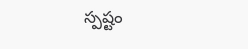స్పష్టం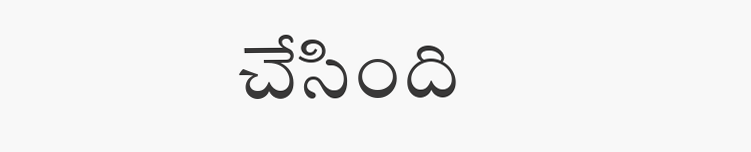చేసింది